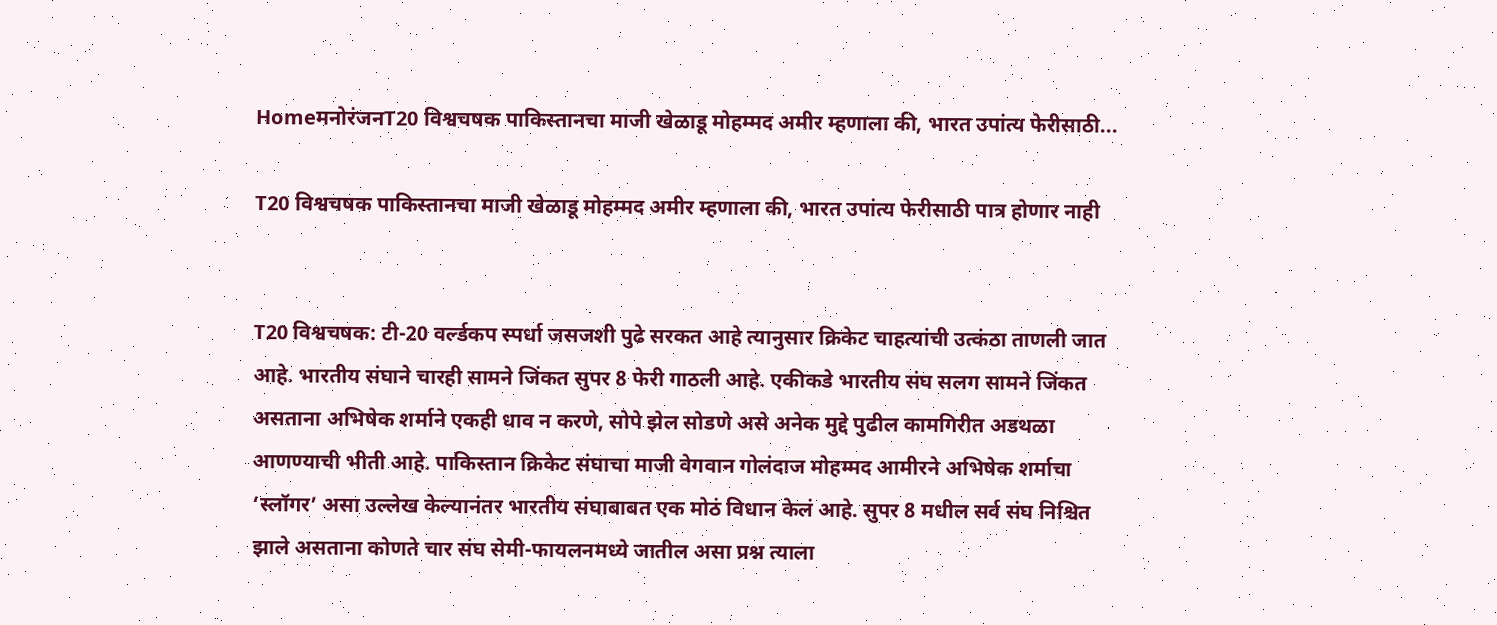HomeमनोरंजनT20 विश्वचषक पाकिस्तानचा माजी खेळाडू मोहम्मद अमीर म्हणाला की, भारत उपांत्य फेरीसाठी...

T20 विश्वचषक पाकिस्तानचा माजी खेळाडू मोहम्मद अमीर म्हणाला की, भारत उपांत्य फेरीसाठी पात्र होणार नाही


T20 विश्वचषक: टी-20 वर्ल्डकप स्पर्धा जसजशी पुढे सरकत आहे त्यानुसार क्रिकेट चाहत्यांची उत्कंठा ताणली जात आहे. भारतीय संघाने चारही सामने जिंकत सुपर 8 फेरी गाठली आहे. एकीकडे भारतीय संघ सलग सामने जिंकत असताना अभिषेक शर्माने एकही धाव न करणे, सोपे झेल सोडणे असे अनेक मुद्दे पुढील कामगिरीत अडथळा आणण्याची भीती आहे. पाकिस्तान क्रिकेट संघाचा माजी वेगवान गोलंदाज मोहम्मद आमीरने अभिषेक शर्माचा ‘स्लॉगर’ असा उल्लेख केल्यानंतर भारतीय संघाबाबत एक मोठं विधान केलं आहे. सुपर 8 मधील सर्व संघ निश्चित झाले असताना कोणते चार संघ सेमी-फायलनमध्ये जातील असा प्रश्न त्याला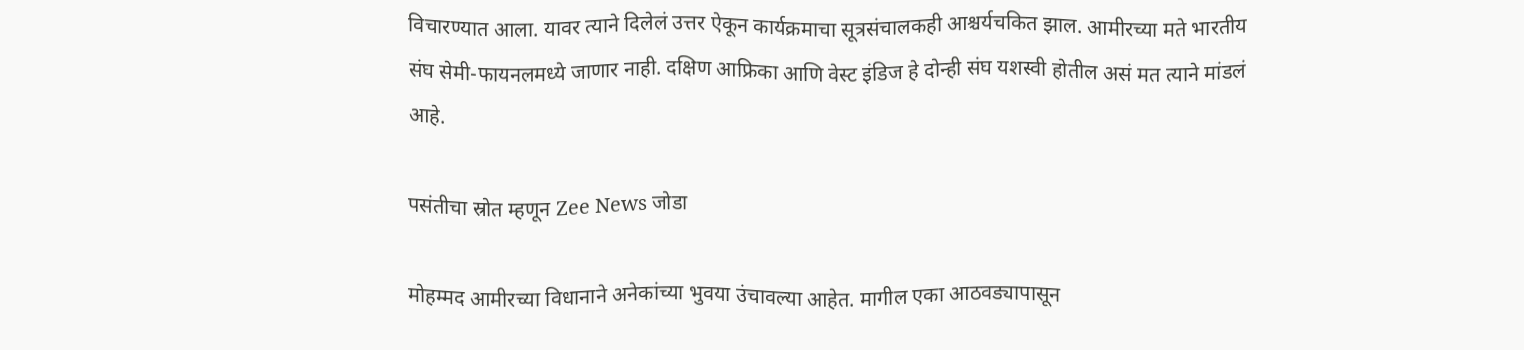विचारण्यात आला. यावर त्याने दिलेलं उत्तर ऐकून कार्यक्रमाचा सूत्रसंचालकही आश्चर्यचकित झाल. आमीरच्या मते भारतीय संघ सेमी-फायनलमध्ये जाणार नाही. दक्षिण आफ्रिका आणि वेस्ट इंडिज हे दोन्ही संघ यशस्वी होतील असं मत त्याने मांडलं आहे.

पसंतीचा स्रोत म्हणून Zee News जोडा

मोहम्मद आमीरच्या विधानाने अनेकांच्या भुवया उंचावल्या आहेत. मागील एका आठवड्यापासून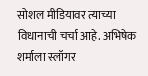सोशल मीडियावर त्याच्या विधानाची चर्चा आहे. अभिषेक शर्माला स्लॉगर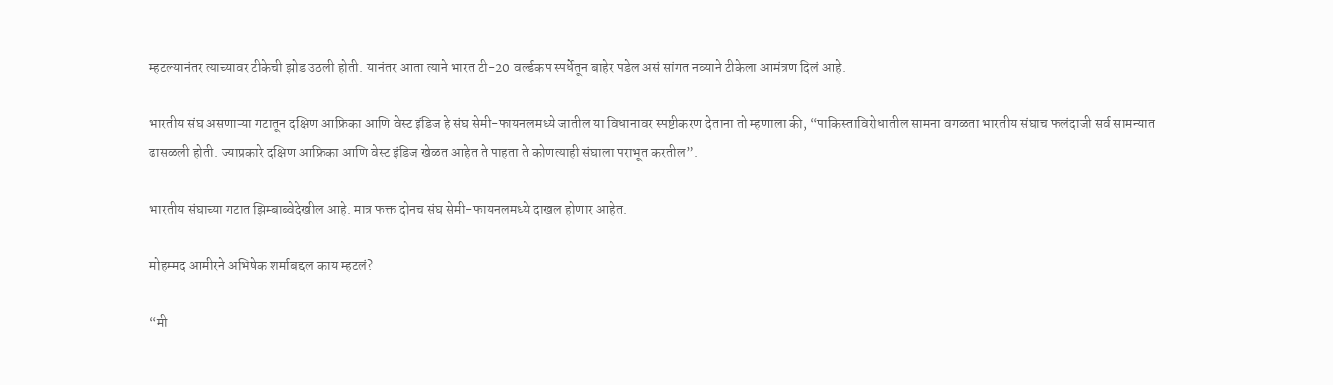म्हटल्यानंतर त्याच्यावर टीकेची झोड उठली होती. यानंतर आता त्याने भारत टी-20 वर्ल्डकप स्पर्धेतून बाहेर पडेल असं सांगत नव्याने टीकेला आमंत्रण दिलं आहे.

भारतीय संघ असणाऱ्या गटातून दक्षिण आफ्रिका आणि वेस्ट इंडिज हे संघ सेमी-फायनलमध्ये जातील या विधानावर स्पष्टीकरण देताना तो म्हणाला की, “पाकिस्ताविरोधातील सामना वगळता भारतीय संघाच फलंदाजी सर्व सामन्यात ढासळली होती. ज्याप्रकारे दक्षिण आफ्रिका आणि वेस्ट इंडिज खेळत आहेत ते पाहता ते कोणत्याही संघाला पराभूत करतील”.

भारतीय संघाच्या गटात झिम्बाब्वेदेखील आहे. मात्र फक्त दोनच संघ सेमी-फायनलमध्ये दाखल होणार आहेत.

मोहम्मद आमीरने अभिषेक शर्माबद्दल काय म्हटलं?

“मी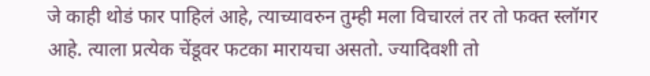जे काही थोडं फार पाहिलं आहे, त्याच्यावरुन तुम्ही मला विचारलं तर तो फक्त स्लॉगर आहे. त्याला प्रत्येक चेंडूवर फटका मारायचा असतो. ज्यादिवशी तो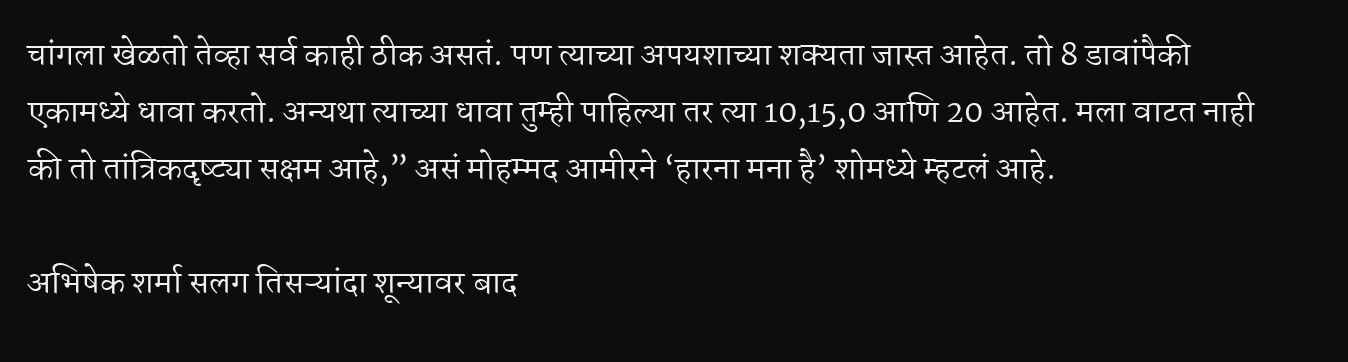चांगला खेळतो तेव्हा सर्व काही ठीक असतं. पण त्याच्या अपयशाच्या शक्यता जास्त आहेत. तो 8 डावांपैकी एकामध्ये धावा करतो. अन्यथा त्याच्या धावा तुम्ही पाहिल्या तर त्या 10,15,0 आणि 20 आहेत. मला वाटत नाही की तो तांत्रिकदृष्ट्या सक्षम आहे,” असं मोहम्मद आमीरने ‘हारना मना है’ शोमध्ये म्हटलं आहे.

अभिषेक शर्मा सलग तिसऱ्यांदा शून्यावर बाद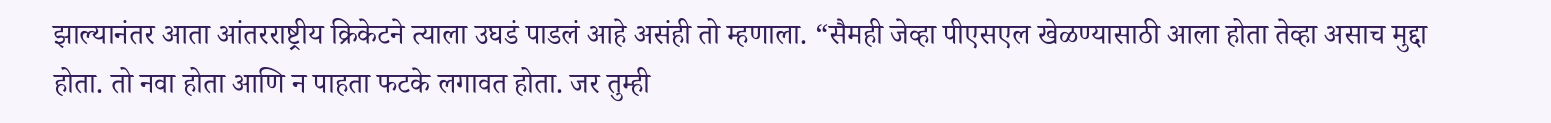झाल्यानंतर आता आंतरराष्ट्रीय क्रिकेटने त्याला उघडं पाडलं आहे असंही तो म्हणाला. “सैमही जेव्हा पीएसएल खेळण्यासाठी आला होता तेव्हा असाच मुद्दा होता. तो नवा होता आणि न पाहता फटके लगावत होता. जर तुम्ही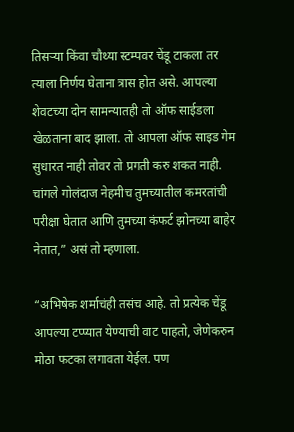तिसऱ्या किंवा चौथ्या स्टम्पवर चेंडू टाकला तर त्याला निर्णय घेताना त्रास होत असे. आपल्या शेवटच्या दोन सामन्यातही तो ऑफ साईडला खेळताना बाद झाला. तो आपला ऑफ साइड गेम सुधारत नाही तोवर तो प्रगती करु शकत नाही. चांगले गोलंदाज नेहमीच तुमच्यातील कमरतांची परीक्षा घेतात आणि तुमच्या कंफर्ट झोनच्या बाहेर नेतात,” असं तो म्हणाला.

“अभिषेक शर्माचंही तसंच आहे. तो प्रत्येक चेंडू आपल्या टप्प्यात येण्याची वाट पाहतो, जेणेकरुन मोठा फटका लगावता येईल. पण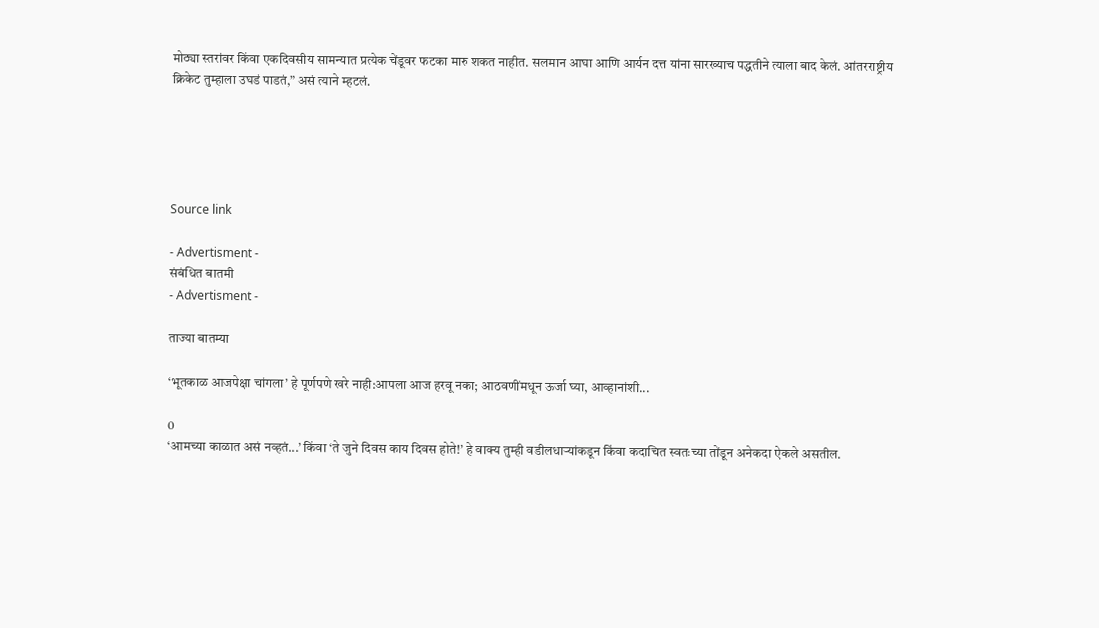मोठ्या स्तरांवर किंवा एकदिवसीय सामन्यात प्रत्येक चेंडूवर फटका मारु शकत नाहीत. सलमान आघा आणि आर्यन दत्त यांना सारख्याच पद्धतीने त्याला बाद केलं. आंतरराष्ट्रीय क्रिकेट तुम्हाला उघडं पाडतं,” असं त्याने म्हटलं.





Source link

- Advertisment -
संबंधित बातमी
- Advertisment -

ताज्या बातम्या

‘भूतकाळ आजपेक्षा चांगला’ हे पूर्णपणे खरे नाही:आपला आज हरवू नका; आठवणींमधून ऊर्जा घ्या, आव्हानांशी...

0
‘आमच्या काळात असं नव्हतं...’ किंवा ‘ते जुने दिवस काय दिवस होते!’ हे वाक्य तुम्ही वडीलधाऱ्यांकडून किंवा कदाचित स्वतःच्या तोंडून अनेकदा ऐकले असतील.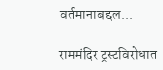वर्तमानाबद्दल...

राममंदिर ट्रस्टविरोधात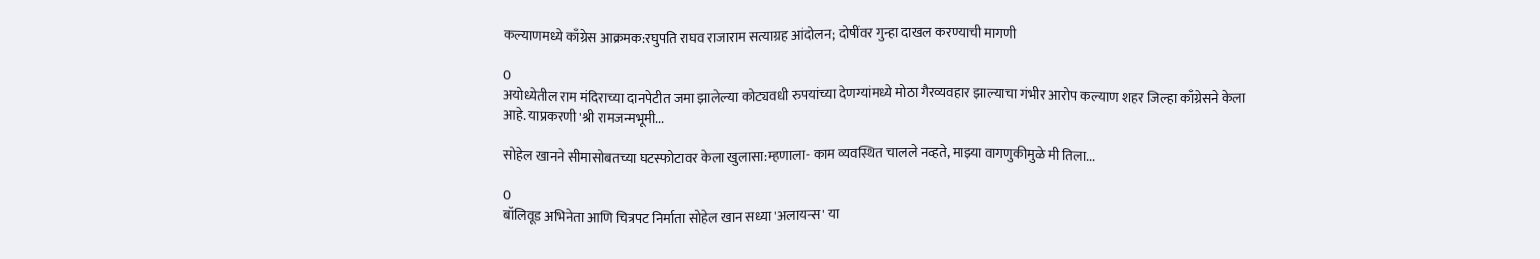कल्याणमध्ये काँग्रेस आक्रमक:रघुपति राघव राजाराम सत्याग्रह आंदोलन; दोषींवर गुन्हा दाखल करण्याची मागणी

0
अयोध्येतील राम मंदिराच्या दानपेटीत जमा झालेल्या कोट्यवधी रुपयांच्या देणग्यांमध्ये मोठा गैरव्यवहार झाल्याचा गंभीर आरोप कल्याण शहर जिल्हा काँग्रेसने केला आहे. याप्रकरणी 'श्री रामजन्मभूमी...

सोहेल खानने सीमासोबतच्या घटस्फोटावर केला खुलासा:म्हणाला- काम व्यवस्थित चालले नव्हते, माझ्या वागणुकीमुळे मी तिला...

0
बॉलिवूड अभिनेता आणि चित्रपट निर्माता सोहेल खान सध्या 'अलायन्स' या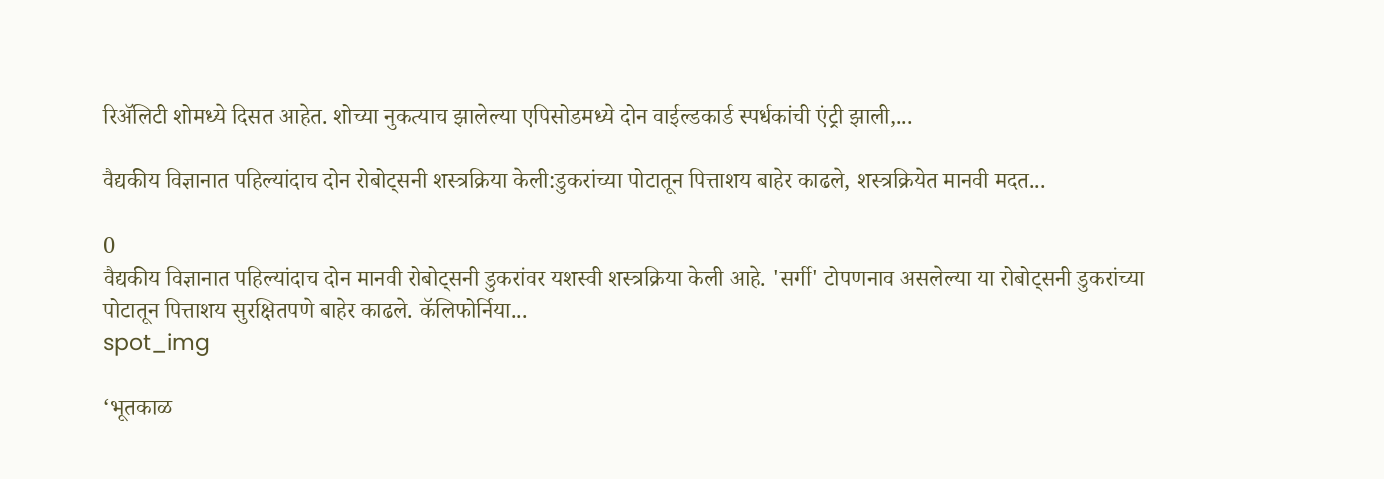रिॲलिटी शोमध्ये दिसत आहेत. शोच्या नुकत्याच झालेल्या एपिसोडमध्ये दोन वाईल्डकार्ड स्पर्धकांची एंट्री झाली,...

वैद्यकीय विज्ञानात पहिल्यांदाच दोन रोबोट्सनी शस्त्रक्रिया केली:डुकरांच्या पोटातून पित्ताशय बाहेर काढले, शस्त्रक्रियेत मानवी मदत...

0
वैद्यकीय विज्ञानात पहिल्यांदाच दोन मानवी रोबोट्सनी डुकरांवर यशस्वी शस्त्रक्रिया केली आहे. 'सर्गी' टोपणनाव असलेल्या या रोबोट्सनी डुकरांच्या पोटातून पित्ताशय सुरक्षितपणे बाहेर काढले. कॅलिफोर्निया...
spot_img

‘भूतकाळ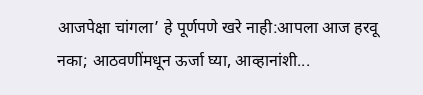आजपेक्षा चांगला’ हे पूर्णपणे खरे नाही:आपला आज हरवू नका; आठवणींमधून ऊर्जा घ्या, आव्हानांशी...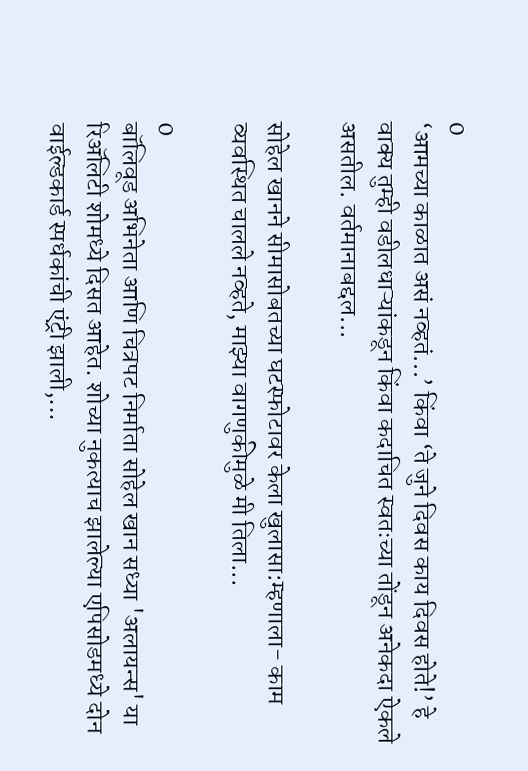0
‘आमच्या काळात असं नव्हतं...’ किंवा ‘ते जुने दिवस काय दिवस होते!’ हे वाक्य तुम्ही वडीलधाऱ्यांकडून किंवा कदाचित स्वतःच्या तोंडून अनेकदा ऐकले असतील. वर्तमानाबद्दल...

सोहेल खानने सीमासोबतच्या घटस्फोटावर केला खुलासा:म्हणाला- काम व्यवस्थित चालले नव्हते, माझ्या वागणुकीमुळे मी तिला...

0
बॉलिवूड अभिनेता आणि चित्रपट निर्माता सोहेल खान सध्या 'अलायन्स' या रिॲलिटी शोमध्ये दिसत आहेत. शोच्या नुकत्याच झालेल्या एपिसोडमध्ये दोन वाईल्डकार्ड स्पर्धकांची एंट्री झाली,...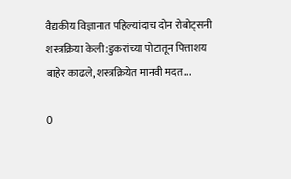वैद्यकीय विज्ञानात पहिल्यांदाच दोन रोबोट्सनी शस्त्रक्रिया केली:डुकरांच्या पोटातून पित्ताशय बाहेर काढले, शस्त्रक्रियेत मानवी मदत...

0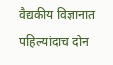वैद्यकीय विज्ञानात पहिल्यांदाच दोन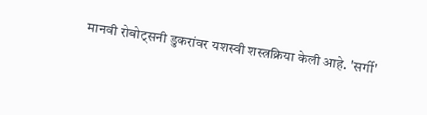मानवी रोबोट्सनी डुकरांवर यशस्वी शस्त्रक्रिया केली आहे. 'सर्गी'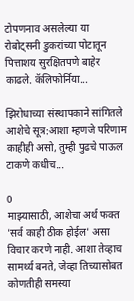टोपणनाव असलेल्या या रोबोट्सनी डुकरांच्या पोटातून पित्ताशय सुरक्षितपणे बाहेर काढले. कॅलिफोर्निया...

झिरोधाच्या संस्थापकाने सांगितले आशेचे सूत्र:आशा म्हणजे परिणाम काहीही असो, तुम्ही पुढचे पाऊल टाकणे कधीच...

0
माझ्यासाठी, आशेचा अर्थ फक्त 'सर्व काही ठीक होईल' असा विचार करणे नाही. आशा तेव्हाच सामर्थ्य बनते, जेव्हा तिच्यासोबत कोणतीही समस्या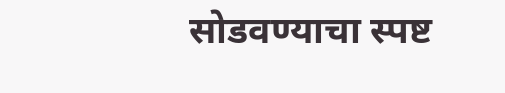सोडवण्याचा स्पष्ट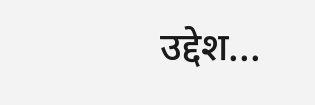उद्देश...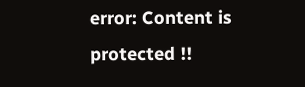error: Content is protected !!